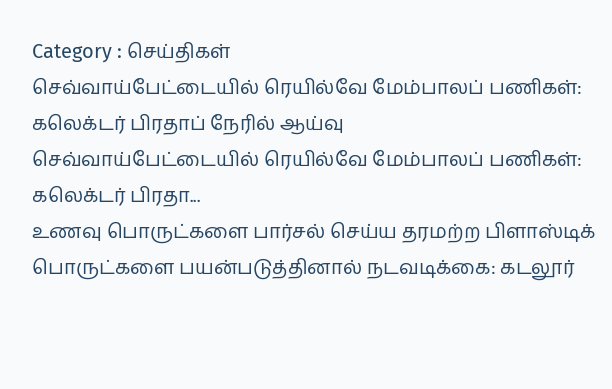Category : செய்திகள்
செவ்வாய்பேட்டையில் ரெயில்வே மேம்பாலப் பணிகள்: கலெக்டர் பிரதாப் நேரில் ஆய்வு
செவ்வாய்பேட்டையில் ரெயில்வே மேம்பாலப் பணிகள்: கலெக்டர் பிரதா...
உணவு பொருட்களை பார்சல் செய்ய தரமற்ற பிளாஸ்டிக் பொருட்களை பயன்படுத்தினால் நடவடிக்கை: கடலூர்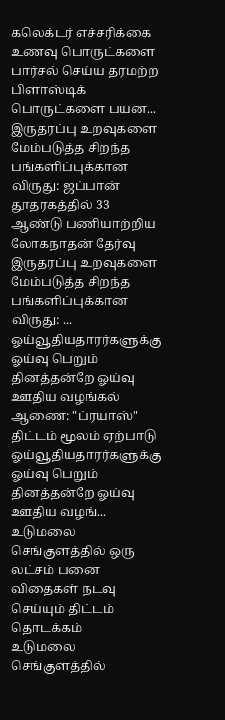கலெக்டர் எச்சரிக்கை
உணவு பொருட்களை பார்சல் செய்ய தரமற்ற பிளாஸ்டிக் பொருட்களை பயன...
இருதரப்பு உறவுகளை மேம்படுத்த சிறந்த பங்களிப்புக்கான விருது: ஜப்பான் தூதரகத்தில் 33 ஆண்டு பணியாற்றிய லோகநாதன் தேர்வு
இருதரப்பு உறவுகளை மேம்படுத்த சிறந்த பங்களிப்புக்கான விருது: ...
ஓய்வூதியதாரர்களுக்கு ஓய்வு பெறும் தினத்தன்றே ஓய்வு ஊதிய வழங்கல் ஆணை: "ப்ரயாஸ்" திட்டம் மூலம் ஏற்பாடு
ஓய்வூதியதாரர்களுக்கு ஓய்வு பெறும் தினத்தன்றே ஓய்வு ஊதிய வழங்...
உடுமலை செங்குளத்தில் ஒரு லட்சம் பனை விதைகள் நடவு செய்யும் திட்டம் தொடக்கம்
உடுமலை செங்குளத்தில்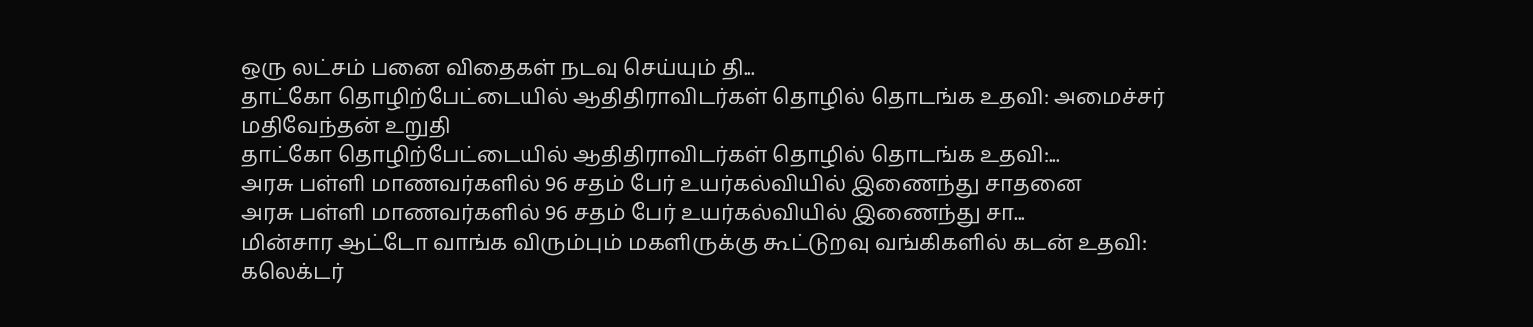ஒரு லட்சம் பனை விதைகள் நடவு செய்யும் தி...
தாட்கோ தொழிற்பேட்டையில் ஆதிதிராவிடர்கள் தொழில் தொடங்க உதவி: அமைச்சர் மதிவேந்தன் உறுதி
தாட்கோ தொழிற்பேட்டையில் ஆதிதிராவிடர்கள் தொழில் தொடங்க உதவி:...
அரசு பள்ளி மாணவர்களில் 96 சதம் பேர் உயர்கல்வியில் இணைந்து சாதனை
அரசு பள்ளி மாணவர்களில் 96 சதம் பேர் உயர்கல்வியில் இணைந்து சா...
மின்சார ஆட்டோ வாங்க விரும்பும் மகளிருக்கு கூட்டுறவு வங்கிகளில் கடன் உதவி: கலெக்டர்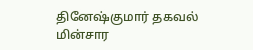தினேஷ்குமார் தகவல்
மின்சார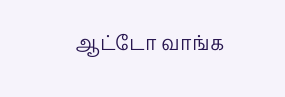ஆட்டோ வாங்க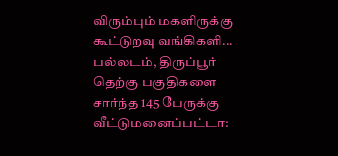விரும்பும் மகளிருக்கு கூட்டுறவு வங்கிகளி...
பல்லடம், திருப்பூர் தெற்கு பகுதிகளை சார்ந்த 145 பேருக்கு வீட்டுமனைப்பட்டா: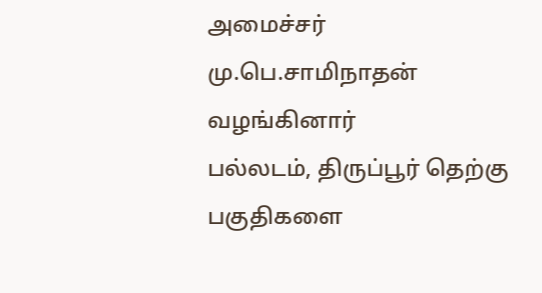அமைச்சர் மு.பெ.சாமிநாதன் வழங்கினார்
பல்லடம், திருப்பூர் தெற்கு பகுதிகளை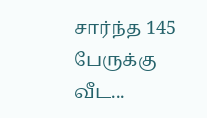சார்ந்த 145 பேருக்கு வீட...